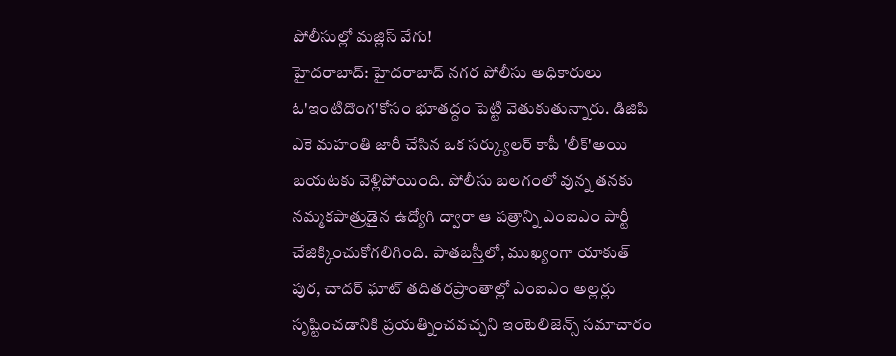పోలీసుల్లో మజ్లిస్ వేగు!
హైదరాబాద్: హైదరాబాద్ నగర పోలీసు అధికారులు ఓ'ఇంటిదొంగ'కోసం భూతద్దం పెట్టి వెతుకుతున్నారు. డిజిపి ఎకె మహంతి జారీ చేసిన ఒక సర్క్యులర్ కాపీ 'లీక్'అయి బయటకు వెళ్లిపోయింది. పోలీసు బలగంలో వున్న తనకు నమ్మకపాత్రుడైన ఉద్యోగి ద్వారా ఆ పత్రాన్ని ఎంఐఎం పార్టీ చేజిక్కించుకోగలిగింది. పాతబస్తీలో, ముఖ్యంగా యాకుత్ పుర, చాదర్ ఘాట్ తదితరప్రాంతాల్లో ఎంఐఎం అల్లర్లు సృష్టించడానికి ప్రయత్నించవచ్చని ఇంటెలిజెన్స్ సమాచారం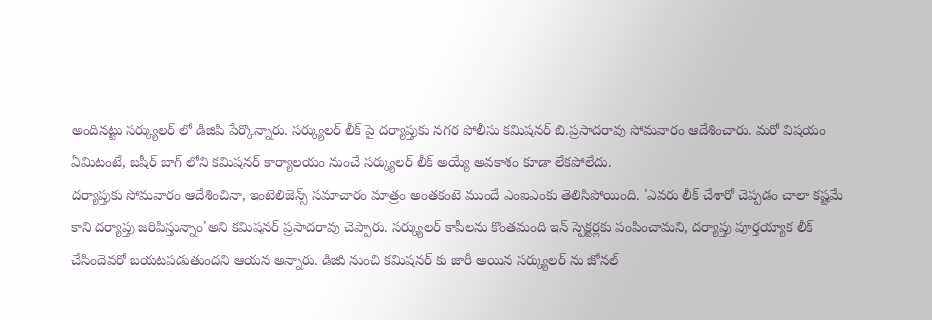అందినట్టు సర్క్యులర్ లో డిజిపి పేర్కొన్నారు. సర్క్యులర్ లీక్ పై దర్యాప్తుకు నగర పోలీసు కమిషనర్ బి.ప్రసాదరావు సోమవారం ఆదేశించారు. మరో విషయం ఏమిటంటే, బషీర్ బాగ్ లోని కమిషనర్ కార్యాలయం నుంచే సర్క్యులర్ లీక్ అయ్యే అవకాశం కూడా లేకపోలేదు.
దర్యాప్తుకు సోమవారం ఆదేశించినా, ఇంటెలిజెన్స్ సమాచారం మాత్రం అంతకంటె ముందే ఎంఐఎంకు తెలిసిపోయింది. 'ఎవరు లీక్ చేశారో చెప్పడం చాలా కష్టమే కాని దర్యాప్తు జరిపిస్తున్నాం'అని కమిషనర్ ప్రసాదరావు చెప్పారు. సర్క్యులర్ కాపీలను కొంతమంది ఇన్ స్పెక్టర్లకు పంపించామని, దర్యాప్తు పూర్తయ్యాక లీక్ చేసిందెవరో బయటపడుతుందని ఆయన అన్నారు. డిజిుి నుంచి కమిషనర్ కు జారీ అయిన సర్క్యులర్ ను జోనల్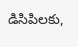డిసిపిలకు,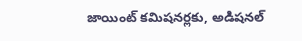జాయింట్ కమిషనర్లకు, అడిషనల్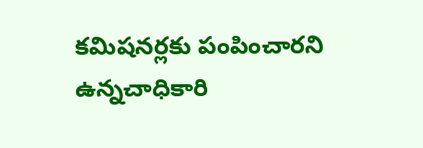కమిషనర్లకు పంపించారని ఉన్నచాధికారి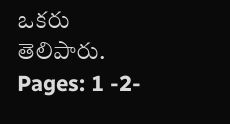ఒకరు తెలిపారు.
Pages: 1 -2-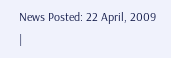News Posted: 22 April, 2009
|